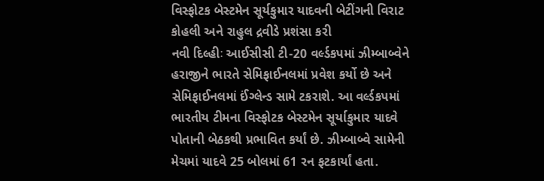વિસ્ફોટક બેસ્ટમેન સૂર્યકુમાર યાદવની બેટીંગની વિરાટ કોહલી અને રાહુલ દ્રવીડે પ્રશંસા કરી
નવી દિલ્હીઃ આઈસીસી ટી-20 વર્લ્ડકપમાં ઝીમ્બાબ્વેને હરાજીને ભારતે સેમિફાઈનલમાં પ્રવેશ કર્યો છે અને સેમિફાઈનલમાં ઈંગ્લેન્ડ સામે ટકરાશે. આ વર્લ્ડકપમાં ભારતીય ટીમના વિસ્ફોટક બેસ્ટમેન સૂર્યાકુમાર યાદવે પોતાની બેઠકથી પ્રભાવિત કર્યાં છે. ઝીમ્બાબ્વે સામેની મેચમાં યાદવે 25 બોલમાં 61 રન ફટકાર્યાં હતા.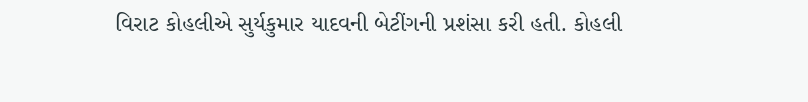વિરાટ કોહલીએ સુર્યકુમાર યાદવની બેટીંગની પ્રશંસા કરી હતી. કોહલી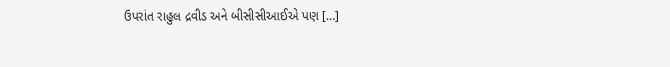ઉપરાંત રાહુલ દ્રવીડ અને બીસીસીઆઈએ પણ […]